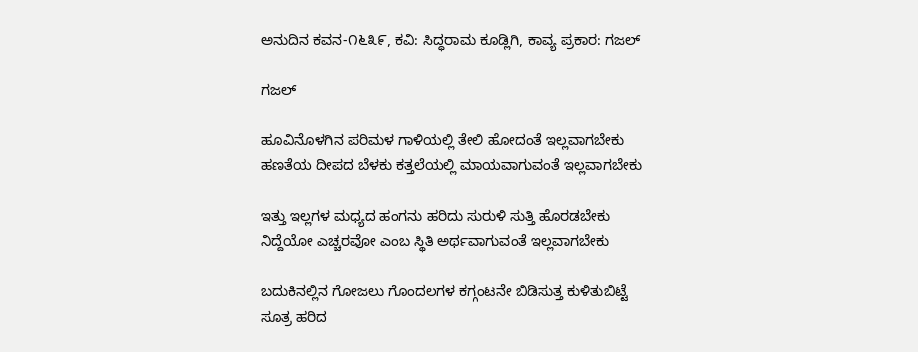ಅನುದಿನ ಕವನ-೧೬೩೯, ಕವಿ: ಸಿದ್ಧರಾಮ‌ ಕೂಡ್ಲಿಗಿ, ಕಾವ್ಯ ಪ್ರಕಾರ: ಗಜಲ್

ಗಜಲ್

ಹೂವಿನೊಳಗಿನ ಪರಿಮಳ ಗಾಳಿಯಲ್ಲಿ ತೇಲಿ ಹೋದಂತೆ ಇಲ್ಲವಾಗಬೇಕು
ಹಣತೆಯ ದೀಪದ ಬೆಳಕು ಕತ್ತಲೆಯಲ್ಲಿ ಮಾಯವಾಗುವಂತೆ ಇಲ್ಲವಾಗಬೇಕು

ಇತ್ತು ಇಲ್ಲಗಳ ಮಧ್ಯದ ಹಂಗನು ಹರಿದು ಸುರುಳಿ ಸುತ್ತಿ ಹೊರಡಬೇಕು
ನಿದ್ದೆಯೋ ಎಚ್ಚರವೋ ಎಂಬ ಸ್ಥಿತಿ ಅರ್ಥವಾಗುವಂತೆ ಇಲ್ಲವಾಗಬೇಕು

ಬದುಕಿನಲ್ಲಿನ ಗೋಜಲು ಗೊಂದಲಗಳ ಕಗ್ಗಂಟನೇ ಬಿಡಿಸುತ್ತ ಕುಳಿತುಬಿಟ್ಟೆ
ಸೂತ್ರ ಹರಿದ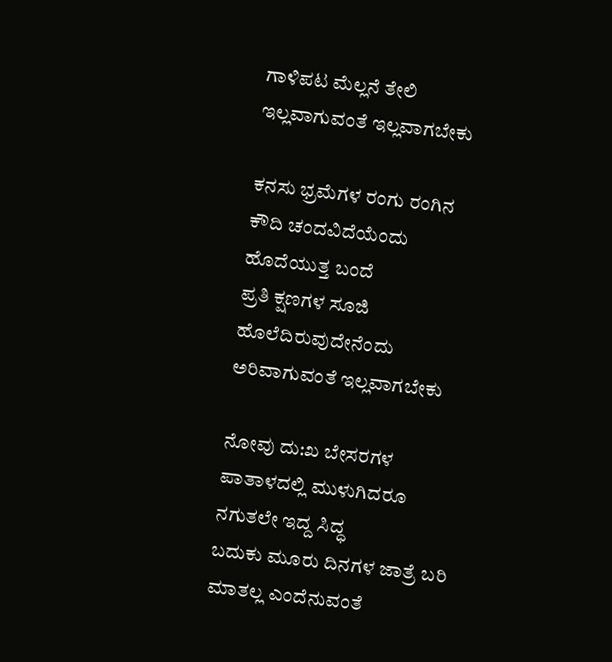ಗಾಳಿಪಟ ಮೆಲ್ಲನೆ ತೇಲಿ ಇಲ್ಲವಾಗುವಂತೆ ಇಲ್ಲವಾಗಬೇಕು

ಕನಸು ಭ್ರಮೆಗಳ ರಂಗು ರಂಗಿನ ಕೌದಿ ಚಂದವಿದೆಯೆಂದು ಹೊದೆಯುತ್ತ ಬಂದೆ
ಪ್ರತಿ ಕ್ಷಣಗಳ ಸೂಜಿ ಹೊಲೆದಿರುವುದೇನೆಂದು ಅರಿವಾಗುವಂತೆ ಇಲ್ಲವಾಗಬೇಕು

ನೋವು ದು:ಖ ಬೇಸರಗಳ ಪಾತಾಳದಲ್ಲಿ ಮುಳುಗಿದರೂ ನಗುತಲೇ ಇದ್ದ ಸಿದ್ಧ
ಬದುಕು ಮೂರು ದಿನಗಳ ಜಾತ್ರೆ ಬರಿ ಮಾತಲ್ಲ ಎಂದೆನುವಂತೆ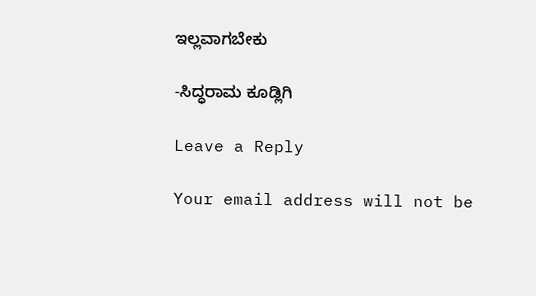ಇಲ್ಲವಾಗಬೇಕು

-ಸಿದ್ಧರಾಮ ಕೂಡ್ಲಿಗಿ

Leave a Reply

Your email address will not be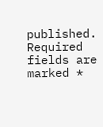published. Required fields are marked *